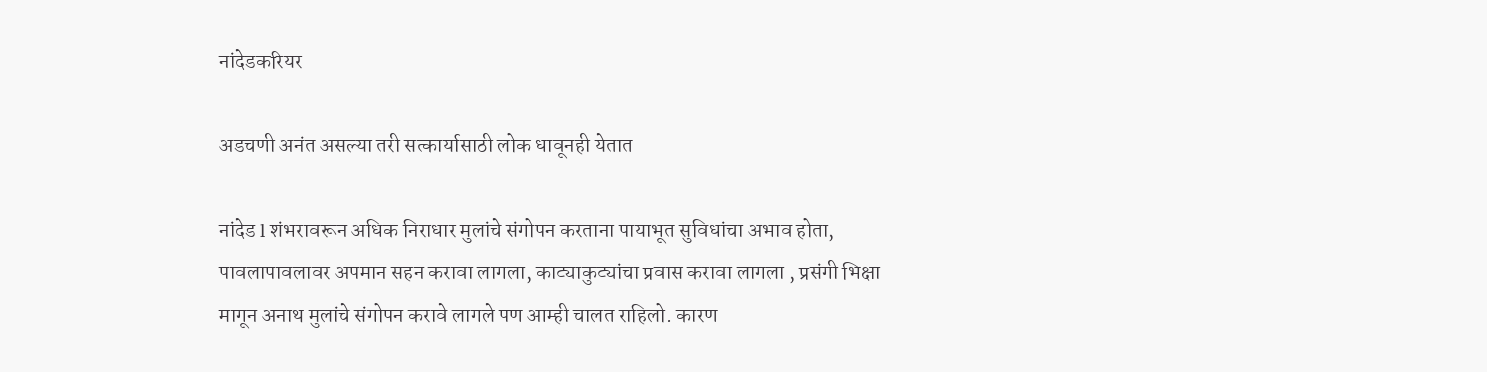नांदेडकरियर

अडचणी अनंत असल्या तरी सत्कार्यासाठी लोक धावूनही येतात

नांदेड l शंभरावरून अधिक निराधार मुलांचे संगोपन करताना पायाभूत सुविधांचा अभाव होता, पावलापावलावर अपमान सहन करावा लागला, काट्याकुट्यांचा प्रवास करावा लागला , प्रसंगी भिक्षा मागून अनाथ मुलांचे संगोपन करावे लागले पण आम्ही चालत राहिलो. कारण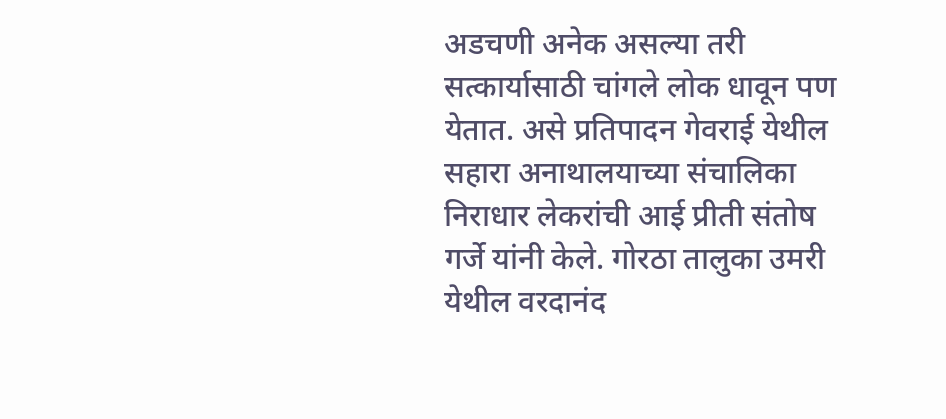अडचणी अनेक असल्या तरी सत्कार्यासाठी चांगले लोक धावून पण येतात. असे प्रतिपादन गेवराई येथील सहारा अनाथालयाच्या संचालिका निराधार लेकरांची आई प्रीती संतोष गर्जे यांनी केले. गोरठा तालुका उमरी येथील वरदानंद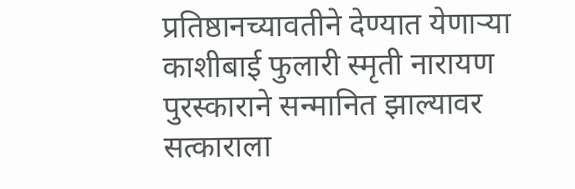प्रतिष्ठानच्यावतीने देण्यात येणाऱ्या काशीबाई फुलारी स्मृती नारायण पुरस्काराने सन्मानित झाल्यावर सत्काराला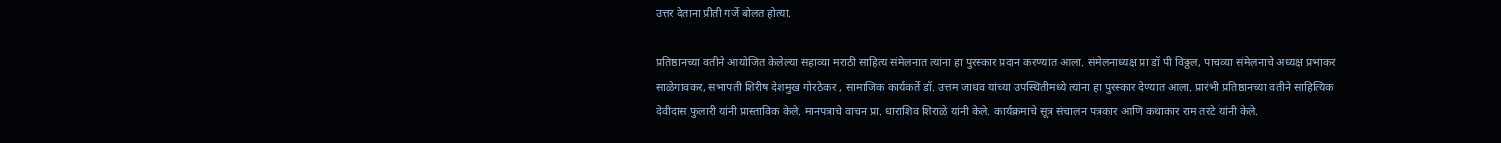उत्तर देताना प्रीती गर्जे बोलत होत्या.

प्रतिष्ठानच्या वतीने आयोजित केलेल्या सहाव्या मराठी साहित्य संमेलनात त्यांना हा पुरस्कार प्रदान करण्यात आला. संमेलनाध्यक्ष प्रा डॉ पी विठ्ठल, पाचव्या संमेलनाचे अध्यक्ष प्रभाकर साळेगावकर, सभापती शिरीष देशमुख गोरठेकर , सामाजिक कार्यकर्ते डॉ. उत्तम जाधव यांच्या उपस्थितीमध्ये त्यांना हा पुरस्कार देण्यात आला. प्रारंभी प्रतिष्ठानच्या वतीने साहित्यिक देवीदास फुलारी यांनी प्रास्ताविक केले. मानपत्राचे वाचन प्रा. धाराशिव शिराळे यांनी केले. कार्यक्रमाचे सूत्र संचालन पत्रकार आणि कथाकार राम तरटे यांनी केले.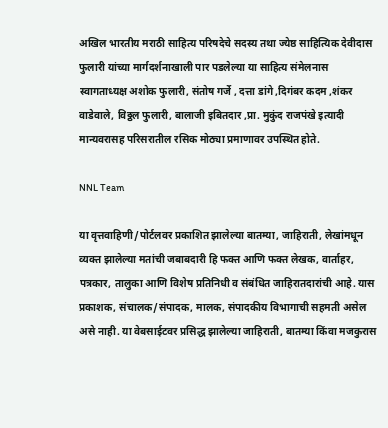अखिल भारतीय मराठी साहित्य परिषदेचे सदस्य तथा ज्येष्ठ साहित्यिक देवीदास फुलारी यांच्या मार्गदर्शनाखाली पार पडलेल्या या साहित्य संमेलनास स्वागताध्यक्ष अशोक फुलारी, संतोष गर्जे , दत्ता डांगे ,दिगंबर कदम ,शंकर वाडेवाले, विठ्ठल फुलारी, बालाजी इबितदार ,प्रा. मुकुंद राजपंखे इत्यादी मान्यवरासह परिसरातील रसिक मोठ्या प्रमाणावर उपस्थित होते.

NNL Team

या वृत्तवाहिणी/पोर्टलवर प्रकाशित झालेल्या बातम्या, जाहिराती, लेखांमधून व्यक्त झालेल्या मतांची जबाबदारी हि फक्त आणि फक्त लेखक, वार्ताहर, पत्रकार, तालुका आणि विशेष प्रतिनिधी व संबंधित जाहिरातदारांची आहे. यास प्रकाशक, संचालक/संपादक, मालक, संपादकीय विभागाची सहमती असेल असे नाही. या वेबसाईटवर प्रसिद्ध झालेल्या जाहिराती, बातम्या किंवा मजकुरास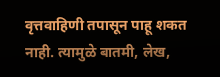वृत्तवाहिणी तपासून पाहू शकत नाही. त्यामुळे बातमी, लेख,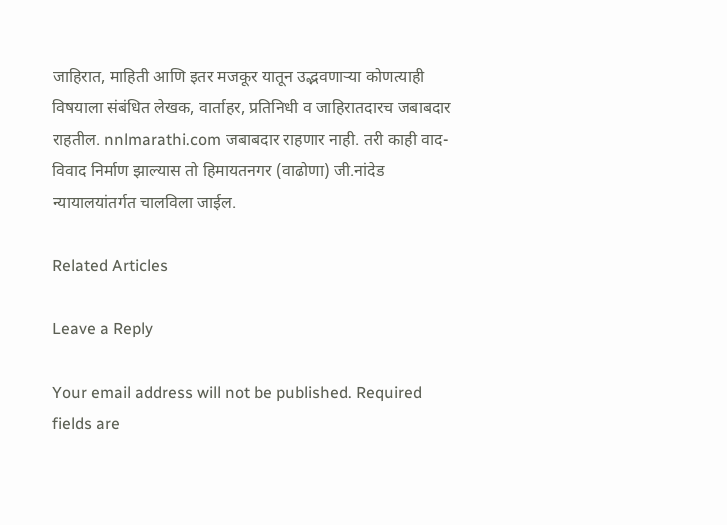जाहिरात, माहिती आणि इतर मजकूर यातून उद्भवणाऱ्या कोणत्याही विषयाला संबंधित लेखक, वार्ताहर, प्रतिनिधी व जाहिरातदारच जबाबदार राहतील. nnlmarathi.com जबाबदार राहणार नाही. तरी काही वाद-विवाद निर्माण झाल्यास तो हिमायतनगर (वाढोणा) जी.नांदेड न्यायालयांतर्गत चालविला जाईल.

Related Articles

Leave a Reply

Your email address will not be published. Required fields are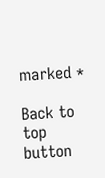marked *

Back to top button